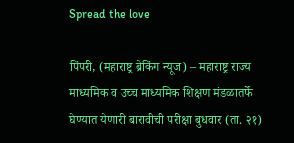Spread the love

पिंपरी, (महाराष्ट्र ब्रेकिंग न्यूज) – महाराष्ट्र राज्य माध्यमिक व उच्च माध्यमिक शिक्षण मंडळातर्फे घेण्यात येणारी बारावीची परीक्षा बुधवार (ता. २१)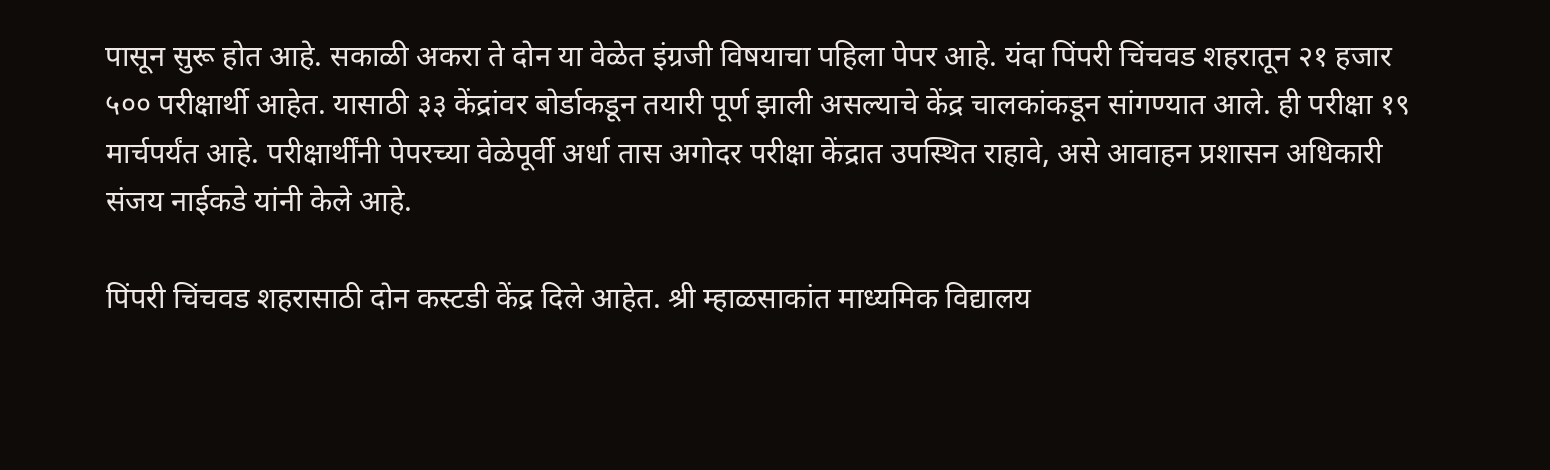पासून सुरू होत आहे. सकाळी अकरा ते दोन या वेळेत इंग्रजी विषयाचा पहिला पेपर आहे. यंदा पिंपरी चिंचवड शहरातून २१ हजार ५०० परीक्षार्थी आहेत. यासाठी ३३ केंद्रांवर बोर्डाकडून तयारी पूर्ण झाली असल्याचे केंद्र चालकांकडून सांगण्यात आले. ही परीक्षा १९ मार्चपर्यंत आहे. परीक्षार्थींनी पेपरच्या वेळेपूर्वी अर्धा तास अगोदर परीक्षा केंद्रात उपस्थित राहावे, असे आवाहन प्रशासन अधिकारी संजय नाईकडे यांनी केले आहे.

पिंपरी चिंचवड शहरासाठी दोन कस्टडी केंद्र दिले आहेत. श्री म्हाळसाकांत माध्यमिक विद्यालय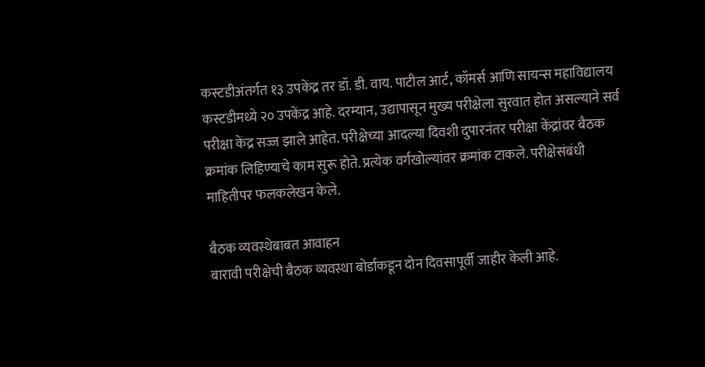कस्टडीअंतर्गत १३ उपकेंद्र तर डॉ. डी. वाय. पाटील आर्ट, कॉमर्स आणि सायन्स महाविद्यालय कस्टडीमध्ये २० उपकेंद्र आहे. दरम्यान, उद्यापासून मुख्य परीक्षेला सुरवात होत असल्याने सर्व परीक्षा केंद्र सज्ज झाले आहेत. परीक्षेच्या आदल्या दिवशी दुपारनंतर परीक्षा केंद्रांवर बैठक क्रमांक लिहिण्याचे काम सुरू होते. प्रत्येक वर्गखोल्यांवर क्रमांक टाकले. परीक्षेसंबंधी माहितीपर फलकलेखन केले.

बैठक व्यवस्थेबाबत आवाहन
बारावी परीक्षेची बैठक व्यवस्था बोर्डाकडून दोन दिवसापूर्वी जाहीर केली आहे.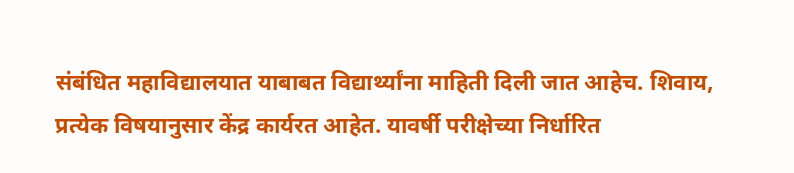संबंधित महाविद्यालयात याबाबत विद्यार्थ्यांना माहिती दिली जात आहेच. शिवाय, प्रत्येक विषयानुसार केंद्र कार्यरत आहेत. यावर्षी परीक्षेच्या निर्धारित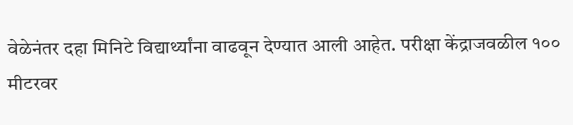वेळेनंतर दहा मिनिटे विद्यार्थ्यांना वाढवून देण्यात आली आहेत. परीक्षा केंद्राजवळील १०० मीटरवर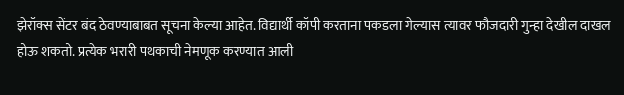झेरॉक्स सेंटर बंद ठेवण्याबाबत सूचना केल्या आहेत. विद्यार्थी कॉपी करताना पकडला गेल्यास त्यावर फौजदारी गुन्हा देखील दाखल होऊ शकतो. प्रत्येक भरारी पथकाची नेमणूक करण्यात आली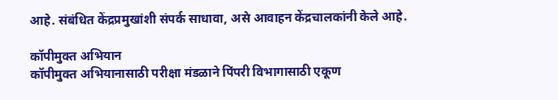आहे. संबंधित केंद्रप्रमुखांशी संपर्क साधावा, असे आवाहन केंद्रचालकांनी केले आहे.

कॉपीमुक्‍त अभियान
कॉपीमुक्‍त अभियानासाठी परीक्षा मंडळाने पिंपरी विभागासाठी एकूण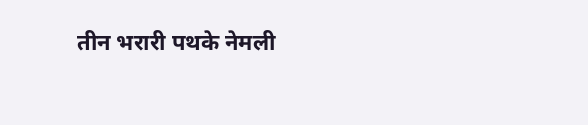तीन भरारी पथके नेमली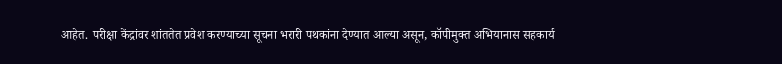आहेत. परीक्षा केंद्रांवर शांततेत प्रवेश करण्याच्या सूचना भरारी पथकांना देण्यात आल्या असून, कॉपीमुक्‍त अभियानास सहकार्य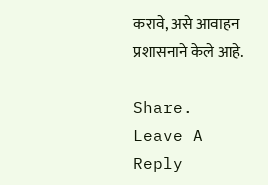करावे, असे आवाहन प्रशासनाने केले आहे.

Share.
Leave A Reply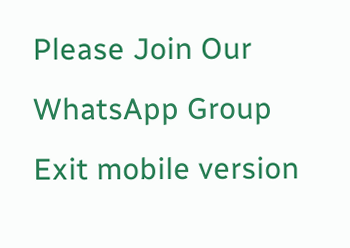Please Join Our WhatsApp Group
Exit mobile version